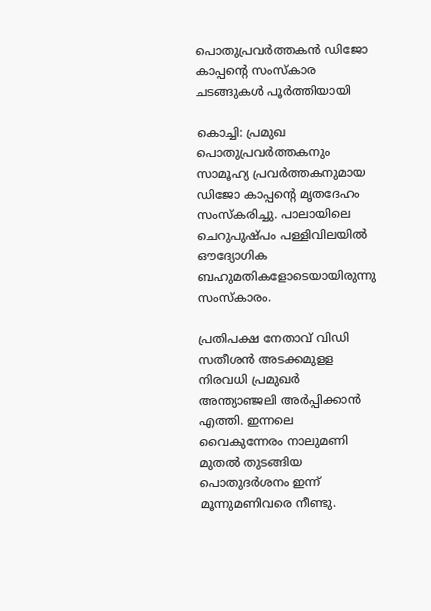പൊതുപ്രവര്‍ത്തകന്‍ ഡിജോ കാപ്പന്റെ സംസ്‌കാര ചടങ്ങുകള്‍ പൂര്‍ത്തിയായി

കൊച്ചി: പ്രമുഖ പൊതുപ്രവര്‍ത്തകനും സാമൂഹ്യ പ്രവര്‍ത്തകനുമായ ഡിജോ കാപ്പന്റെ മൃതദേഹം സംസ്‌കരിച്ചു. പാലായിലെ ചെറുപുഷ്പം പള്ളിവിലയില്‍ ഔദ്യോഗിക ബഹുമതികളോടെയായിരുന്നു സംസ്‌കാരം.

പ്രതിപക്ഷ നേതാവ് വിഡി സതീശന്‍ അടക്കമുളള നിരവധി പ്രമുഖര്‍ അന്ത്യാഞ്ജലി അര്‍പ്പിക്കാന്‍ എത്തി. ഇന്നലെ വൈകുന്നേരം നാലുമണി മുതല്‍ തുടങ്ങിയ പൊതുദര്‍ശനം ഇന്ന് മൂന്നുമണിവരെ നീണ്ടു.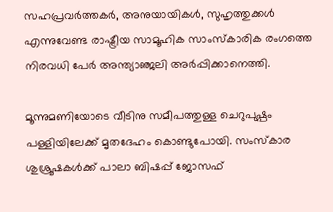സഹപ്രവര്‍ത്തകര്‍, അനുയായികള്‍, സുഹൃത്തുക്കള്‍ എന്നുവേണ്ട രാഷ്ട്രീയ സാമൂഹിക സാംസ്‌കാരിക രംഗത്തെ നിരവധി പേര്‍ അന്ത്യാഞ്ജലി അര്‍പ്പിക്കാനെത്തി.

മൂന്നുമണിയോടെ വീടിനു സമീപത്തുള്ള ചെറുപുഷ്പം പള്ളിയിലേക്ക് മൃതദേഹം കൊണ്ടുപോയി. സംസ്‌കാര ശുശ്രൂഷകള്‍ക്ക് പാലാ ബിഷപ്പ് ജോസഫ്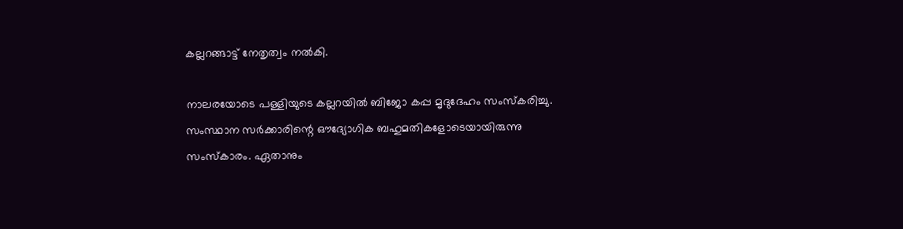കല്ലറങ്ങാട്ട് നേതൃത്വം നല്‍കി.

നാലരയോടെ പള്ളിയുടെ കല്ലറയില്‍ ബിജോ കപ്പ മൃദുദേഹം സംസ്‌കരിച്ചു. സംസ്ഥാന സര്‍ക്കാരിന്റെ ഔദ്യോഗിക ബഹുമതികളോടെയായിരുന്നു സംസ്‌കാരം. ഏതാനും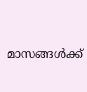മാസങ്ങള്‍ക്ക്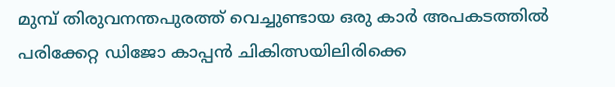മുമ്പ് തിരുവനന്തപുരത്ത് വെച്ചുണ്ടായ ഒരു കാര്‍ അപകടത്തില്‍ പരിക്കേറ്റ ഡിജോ കാപ്പന്‍ ചികിത്സയിലിരിക്കെ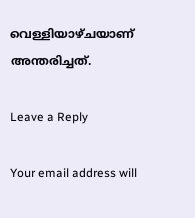വെള്ളിയാഴ്ചയാണ് അന്തരിച്ചത്.

Leave a Reply

Your email address will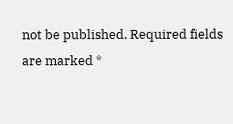not be published. Required fields are marked *